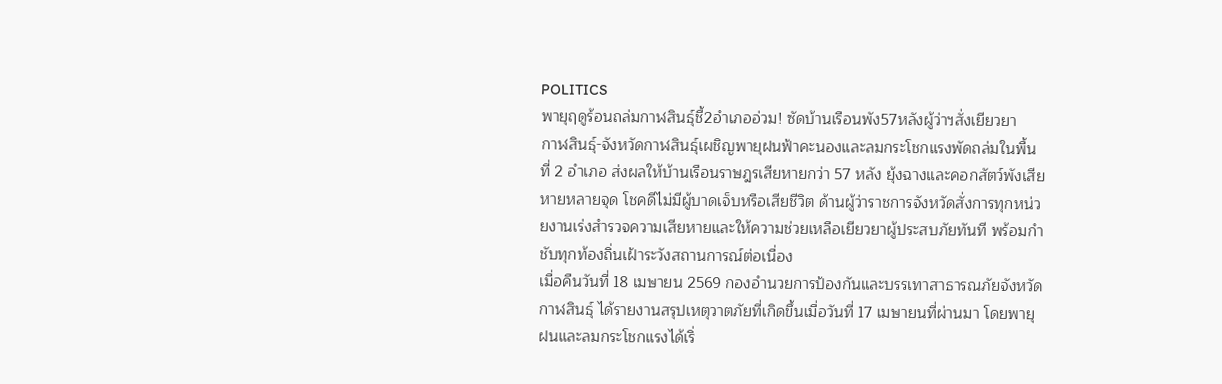POLITICS
พายุฤดูร้อนถล่มกาฬสินธุ์ชี้2อำเภออ่วม! ซัดบ้านเรือนพัง57หลังผู้ว่าฯสั่งเยียวยา
กาฬสินธุ์-จังหวัดกาฬสินธุ์เผชิญพายุฝนฟ้าคะนองและลมกระโชกแรงพัดถล่มในพื้นที่ 2 อำเภอ ส่งผลให้บ้านเรือนราษฎรเสียหายกว่า 57 หลัง ยุ้งฉางและคอกสัตว์พังเสียหายหลายจุด โชคดีไม่มีผู้บาดเจ็บหรือเสียชีวิต ด้านผู้ว่าราชการจังหวัดสั่งการทุกหน่วยงานเร่งสำรวจความเสียหายและให้ความช่วยเหลือเยียวยาผู้ประสบภัยทันที พร้อมกำชับทุกท้องถิ่นเฝ้าระวังสถานการณ์ต่อเนื่อง
เมื่อคืนวันที่ 18 เมษายน 2569 กองอำนวยการป้องกันและบรรเทาสาธารณภัยจังหวัดกาฬสินธุ์ ได้รายงานสรุปเหตุวาตภัยที่เกิดขึ้นเมื่อวันที่ 17 เมษายนที่ผ่านมา โดยพายุฝนและลมกระโชกแรงได้เริ่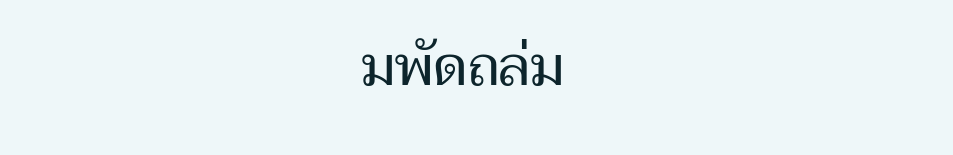มพัดถล่ม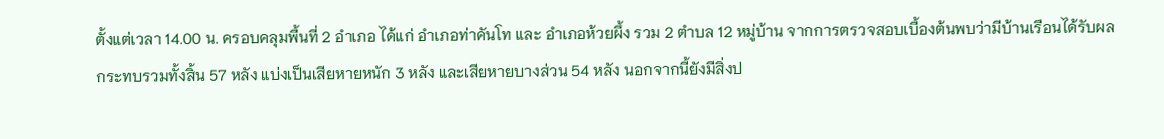ตั้งแต่เวลา 14.00 น. ครอบคลุมพื้นที่ 2 อำเภอ ได้แก่ อำเภอท่าคันโท และ อำเภอห้วยผึ้ง รวม 2 ตำบล 12 หมู่บ้าน จากการตรวจสอบเบื้องต้นพบว่ามีบ้านเรือนได้รับผลกระทบรวมทั้งสิ้น 57 หลัง แบ่งเป็นเสียหายหนัก 3 หลัง และเสียหายบางส่วน 54 หลัง นอกจากนี้ยังมีสิ่งป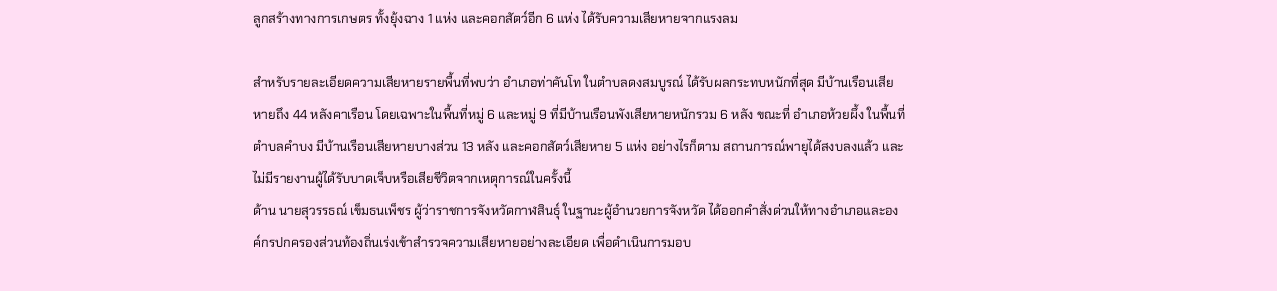ลูกสร้างทางการเกษตร ทั้งยุ้งฉาง 1 แห่ง และคอกสัตว์อีก 6 แห่ง ได้รับความเสียหายจากแรงลม

สำหรับรายละเอียดความเสียหายรายพื้นที่พบว่า อำเภอท่าคันโท ในตำบลดงสมบูรณ์ ได้รับผลกระทบหนักที่สุด มีบ้านเรือนเสียหายถึง 44 หลังคาเรือน โดยเฉพาะในพื้นที่หมู่ 6 และหมู่ 9 ที่มีบ้านเรือนพังเสียหายหนักรวม 6 หลัง ขณะที่ อำเภอห้วยผึ้ง ในพื้นที่ตำบลคำบง มีบ้านเรือนเสียหายบางส่วน 13 หลัง และคอกสัตว์เสียหาย 5 แห่ง อย่างไรก็ตาม สถานการณ์พายุได้สงบลงแล้ว และไม่มีรายงานผู้ได้รับบาดเจ็บหรือเสียชีวิตจากเหตุการณ์ในครั้งนี้
ด้าน นายสุวรรธณ์ เข็มธนเพ็ชร ผู้ว่าราชการจังหวัดกาฬสินธุ์ ในฐานะผู้อำนวยการจังหวัด ได้ออกคำสั่งด่วนให้ทางอำเภอและองค์กรปกครองส่วนท้องถิ่นเร่งเข้าสำรวจความเสียหายอย่างละเอียด เพื่อดำเนินการมอบ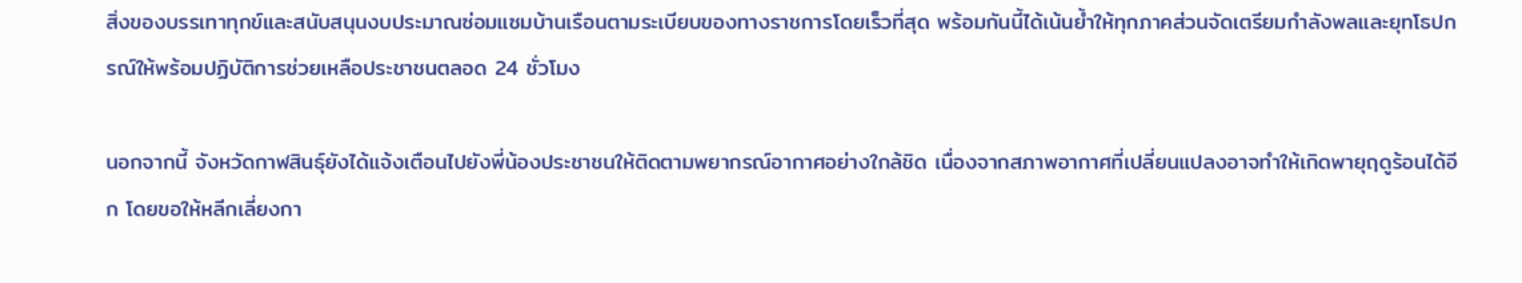สิ่งของบรรเทาทุกข์และสนับสนุนงบประมาณซ่อมแซมบ้านเรือนตามระเบียบของทางราชการโดยเร็วที่สุด พร้อมกันนี้ได้เน้นย้ำให้ทุกภาคส่วนจัดเตรียมกำลังพลและยุทโธปกรณ์ให้พร้อมปฏิบัติการช่วยเหลือประชาชนตลอด 24 ชั่วโมง

นอกจากนี้ จังหวัดกาฬสินธุ์ยังได้แจ้งเตือนไปยังพี่น้องประชาชนให้ติดตามพยากรณ์อากาศอย่างใกล้ชิด เนื่องจากสภาพอากาศที่เปลี่ยนแปลงอาจทำให้เกิดพายุฤดูร้อนได้อีก โดยขอให้หลีกเลี่ยงกา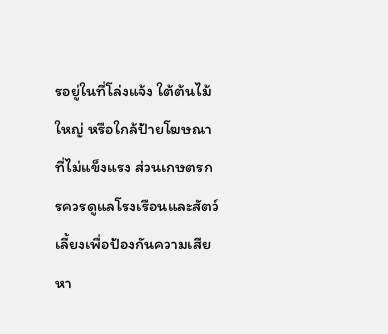รอยู่ในที่โล่งแจ้ง ใต้ต้นไม้ใหญ่ หรือใกล้ป้ายโฆษณาที่ไม่แข็งแรง ส่วนเกษตรกรควรดูแลโรงเรือนและสัตว์เลี้ยงเพื่อป้องกันความเสียหา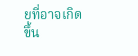ยที่อาจเกิดขึ้น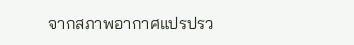จากสภาพอากาศแปรปรว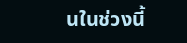นในช่วงนี้